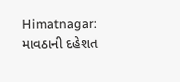Himatnagar: માવઠાની દહેશત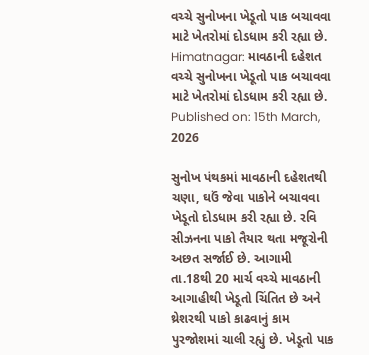વચ્ચે સુનોખના ખેડૂતો પાક બચાવવા માટે ખેતરોમાં દોડધામ કરી રહ્યા છે.
Himatnagar: માવઠાની દહેશત વચ્ચે સુનોખના ખેડૂતો પાક બચાવવા માટે ખેતરોમાં દોડધામ કરી રહ્યા છે.
Published on: 15th March, 2026

સુનોખ પંથકમાં માવઠાની દહેશતથી ચણા, ઘઉં જેવા પાકોને બચાવવા ખેડૂતો દોડધામ કરી રહ્યા છે. રવિ સીઝનના પાકો તૈયાર થતા મજૂરોની અછત સર્જાઈ છે. આગામી તા.18થી 20 માર્ચ વચ્ચે માવઠાની આગાહીથી ખેડૂતો ચિંતિત છે અને થ્રેશરથી પાકો કાઢવાનું કામ પુરજોશમાં ચાલી રહ્યું છે. ખેડૂતો પાક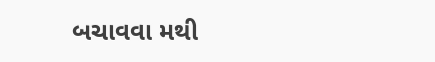બચાવવા મથી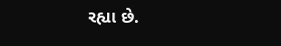રહ્યા છે.